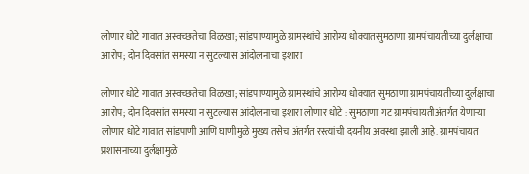लोणार धोटे गावात अस्वच्छतेचा विळखा; सांडपाण्यामुळे ग्रामस्थांचे आरोग्य धोक्यातसुमठाणा ग्रामपंचायतीच्या दुर्लक्षाचा आरोप; दोन दिवसांत समस्या न सुटल्यास आंदोलनाचा इशारा

लोणार धोटे गावात अस्वच्छतेचा विळखा; सांडपाण्यामुळे ग्रामस्थांचे आरोग्य धोक्यात सुमठाणा ग्रामपंचायतीच्या दुर्लक्षाचा आरोप; दोन दिवसांत समस्या न सुटल्यास आंदोलनाचा इशारा लोणार धोटे : सुमठाणा गट ग्रामपंचायतीअंतर्गत येणाऱ्या लोणार धोटे गावात सांडपाणी आणि घाणीमुळे मुख्य तसेच अंतर्गत रस्त्यांची दयनीय अवस्था झाली आहे. ग्रामपंचायत प्रशासनाच्या दुर्लक्षामुळे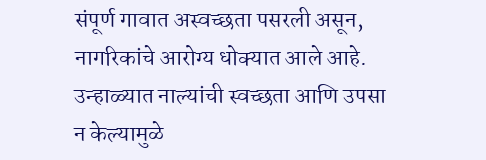संपूर्ण गावात अस्वच्छता पसरली असून, नागरिकांचे आरोग्य धोक्यात आले आहे. उन्हाळ्यात नाल्यांची स्वच्छता आणि उपसा न केल्यामुळे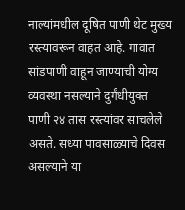नाल्यांमधील दूषित पाणी थेट मुख्य रस्त्यावरून वाहत आहे. गावात सांडपाणी वाहून जाण्याची योग्य व्यवस्था नसल्याने दुर्गंधीयुक्त पाणी २४ तास रस्त्यांवर साचलेले असते. सध्या पावसाळ्याचे दिवस असल्याने या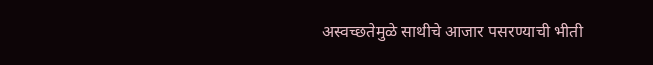अस्वच्छतेमुळे साथीचे आजार पसरण्याची भीती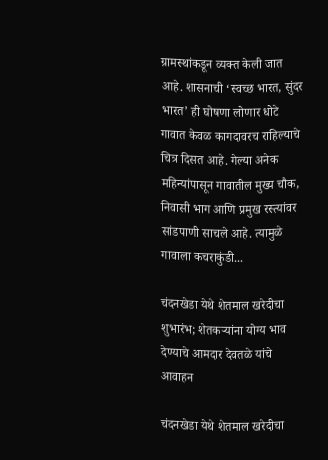ग्रामस्थांकडून व्यक्त केली जात आहे. शासनाची ‘स्वच्छ भारत, सुंदर भारत’ ही घोषणा लोणार धोटे गावात केवळ कागदावरच राहिल्याचे चित्र दिसत आहे. गेल्या अनेक महिन्यांपासून गावातील मुख्य चौक, निवासी भाग आणि प्रमुख रस्त्यांवर सांडपाणी साचले आहे. त्यामुळे गावाला कचराकुंडी...

चंदनखेडा येथे शेतमाल खरेदीचा शुभारंभ; शेतकऱ्यांना योग्य भाव देण्याचे आमदार देवतळे यांचे आवाहन

चंदनखेडा येथे शेतमाल खरेदीचा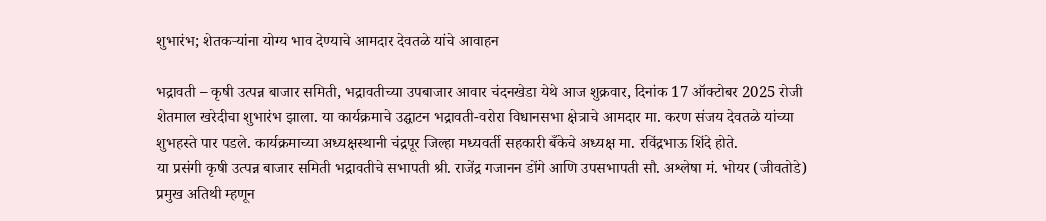शुभारंभ; शेतकऱ्यांना योग्य भाव देण्याचे आमदार देवतळे यांचे आवाहन

भद्रावती – कृषी उत्पन्न बाजार समिती, भद्रावतीच्या उपबाजार आवार चंदनखेडा येथे आज शुक्रवार, दिनांक 17 ऑक्टोबर 2025 रोजी शेतमाल खरेदीचा शुभारंभ झाला. या कार्यक्रमाचे उद्घाटन भद्रावती-वरोरा विधानसभा क्षेत्राचे आमदार मा. करण संजय देवतळे यांच्या शुभहस्ते पार पडले. कार्यक्रमाच्या अध्यक्षस्थानी चंद्रपूर जिल्हा मध्यवर्ती सहकारी बँकेचे अध्यक्ष मा. रविंद्रभाऊ शिंदे होते.
या प्रसंगी कृषी उत्पन्न बाजार समिती भद्रावतीचे सभापती श्री. राजेंद्र गजानन डोंगे आणि उपसभापती सौ. अश्लेषा मं. भोयर (जीवतोडे) प्रमुख अतिथी म्हणून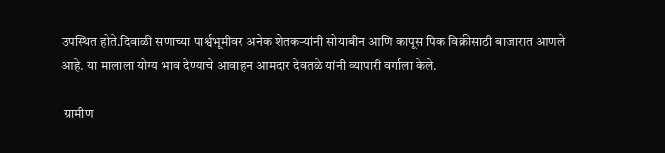उपस्थित होते.दिवाळी सणाच्या पार्श्वभूमीवर अनेक शेतकऱ्यांनी सोयाबीन आणि कापूस पिक विक्रीसाठी बाजारात आणले आहे. या मालाला योग्य भाव देण्याचे आवाहन आमदार देवतळे यांनी व्यापारी वर्गाला केले.

 ग्रामीण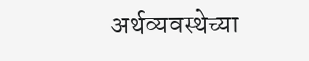अर्थव्यवस्थेच्या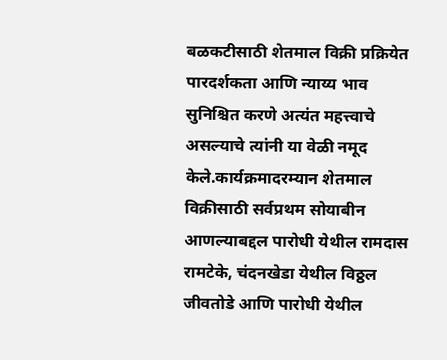बळकटीसाठी शेतमाल विक्री प्रक्रियेत पारदर्शकता आणि न्याय्य भाव सुनिश्चित करणे अत्यंत महत्त्वाचे असल्याचे त्यांनी या वेळी नमूद केले.कार्यक्रमादरम्यान शेतमाल विक्रीसाठी सर्वप्रथम सोयाबीन आणल्याबद्दल पारोधी येथील रामदास रामटेके, चंदनखेडा येथील विठ्ठल जीवतोडे आणि पारोधी येथील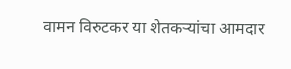वामन विरुटकर या शेतकऱ्यांचा आमदार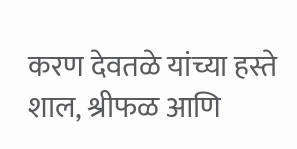करण देवतळे यांच्या हस्ते शाल, श्रीफळ आणि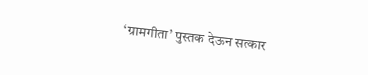‘ग्रामगीता’ पुस्तक देऊन सत्कार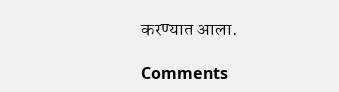करण्यात आला.

Comments